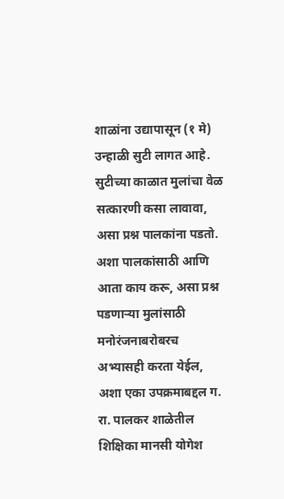शाळांना उद्यापासून (१ मे) उन्हाळी सुटी लागत आहे. सुटीच्या काळात मुलांचा वेळ सत्कारणी कसा लावावा, असा प्रश्न पालकांना पडतो. अशा पालकांसाठी आणि आता काय करू, असा प्रश्न पडणाऱ्या मुलांसाठी मनोरंजनाबरोबरच अभ्यासही करता येईल, अशा एका उपक्रमाबद्दल ग. रा. पालकर शाळेतील शिक्षिका मानसी योगेश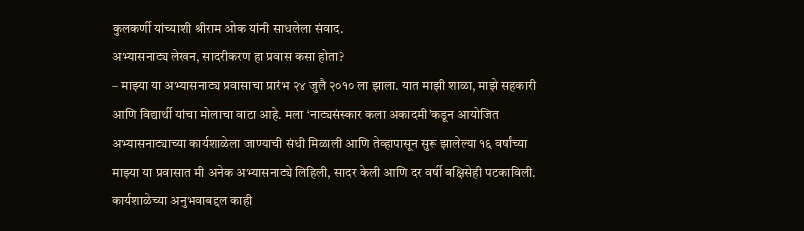कुलकर्णी यांच्याशी श्रीराम ओक यांनी साधलेला संवाद.
अभ्यासनाट्य लेखन, सादरीकरण हा प्रवास कसा होता?
– माझ्या या अभ्यासनाट्य प्रवासाचा प्रारंभ २४ जुलै २०१० ला झाला. यात माझी शाळा, माझे सहकारी आणि विद्यार्थी यांचा मोलाचा वाटा आहे. मला ‘नाट्यसंस्कार कला अकादमी’कडून आयोजित अभ्यासनाट्याच्या कार्यशाळेला जाण्याची संधी मिळाली आणि तेव्हापासून सुरू झालेल्या १६ वर्षांच्या माझ्या या प्रवासात मी अनेक अभ्यासनाट्ये लिहिली, सादर केली आणि दर वर्षी बक्षिसेही पटकाविली.
कार्यशाळेच्या अनुभवाबद्दल काही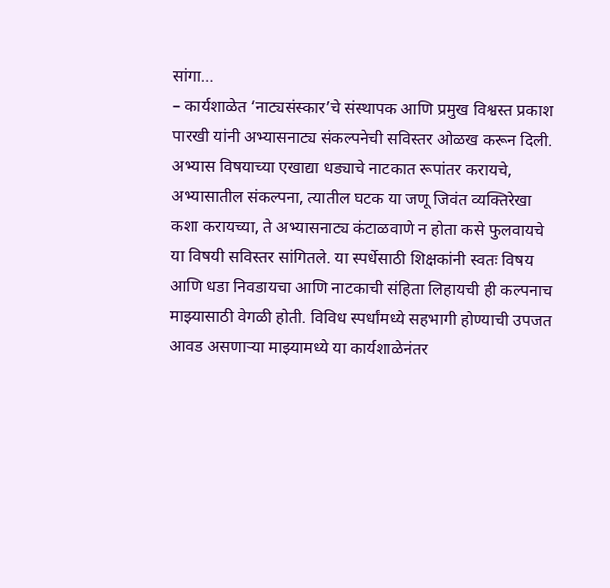सांगा…
– कार्यशाळेत ‘नाट्यसंस्कार’चे संस्थापक आणि प्रमुख विश्वस्त प्रकाश पारखी यांनी अभ्यासनाट्य संकल्पनेची सविस्तर ओळख करून दिली. अभ्यास विषयाच्या एखाद्या धड्याचे नाटकात रूपांतर करायचे, अभ्यासातील संकल्पना, त्यातील घटक या जणू जिवंत व्यक्तिरेखा कशा करायच्या, ते अभ्यासनाट्य कंटाळवाणे न होता कसे फुलवायचे या विषयी सविस्तर सांगितले. या स्पर्धेसाठी शिक्षकांनी स्वतः विषय आणि धडा निवडायचा आणि नाटकाची संहिता लिहायची ही कल्पनाच माझ्यासाठी वेगळी होती. विविध स्पर्धांमध्ये सहभागी होण्याची उपजत आवड असणाऱ्या माझ्यामध्ये या कार्यशाळेनंतर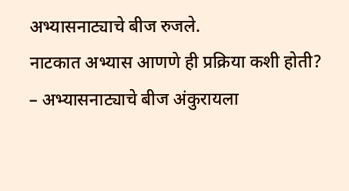अभ्यासनाट्याचे बीज रुजले.
नाटकात अभ्यास आणणे ही प्रक्रिया कशी होती?
– अभ्यासनाट्याचे बीज अंकुरायला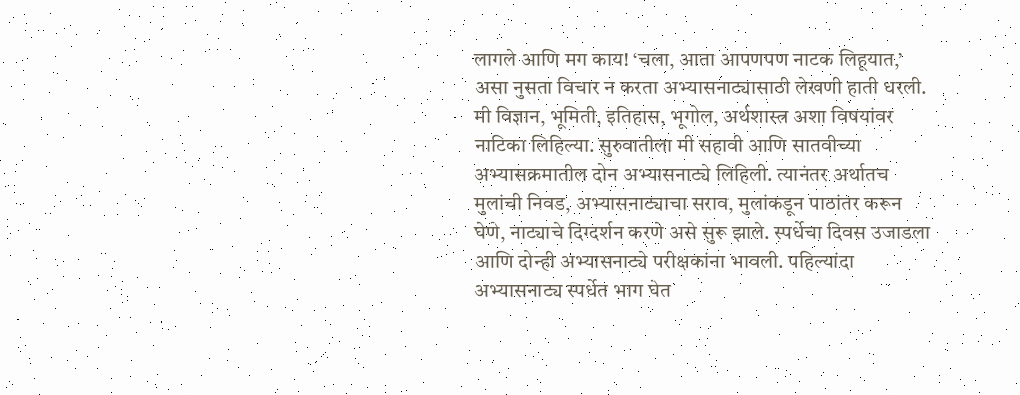लागले आणि मग काय! ‘चला, आता आपणपण नाटक लिहूयात,’ असा नुसता विचार न करता अभ्यासनाट्यासाठी लेखणी हाती धरली. मी विज्ञान, भूमिती, इतिहास, भूगोल, अर्थशास्त्र अशा विषयांवर नाटिका लिहिल्या. सुरुवातीला मी सहावी आणि सातवीच्या अभ्यासक्रमातील दोन अभ्यासनाट्ये लिहिली. त्यानंतर अर्थातच मुलांची निवड, अभ्यासनाट्याचा सराव, मुलांकडून पाठांतर करून घेणे, नाट्याचे दिग्दर्शन करणे असे सुरू झाले. स्पर्धेचा दिवस उजाडला आणि दोन्ही अभ्यासनाट्ये परीक्षकांना भावली. पहिल्यांदा अभ्यासनाट्य स्पर्धेत भाग घेत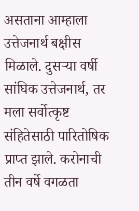असताना आम्हाला उत्तेजनार्थ बक्षीस मिळाले. दुसऱ्या वर्षी सांघिक उत्तेजनार्थ, तर मला सर्वोत्कृष्ट संहितेसाठी पारितोषिक प्राप्त झाले. करोनाची तीन वर्षे वगळता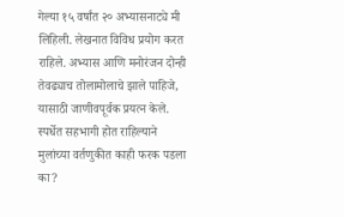गेल्या १५ वर्षांत २० अभ्यासनाट्ये मी लिहिली. लेखनात विविध प्रयोग करत राहिले. अभ्यास आणि मनोरंजन दोन्ही तेवढ्याच तोलामोलाचे झाले पाहिजे, यासाठी जाणीवपूर्वक प्रयत्न केले.
स्पर्धेत सहभागी होत राहिल्याने मुलांच्या वर्तणुकीत काही फरक पडला का?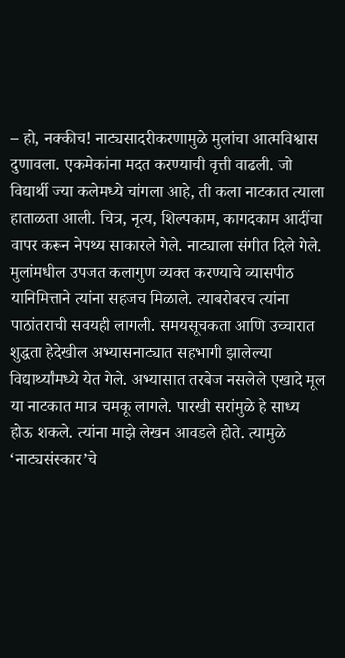– हो, नक्कीच! नाट्यसादरीकरणामुळे मुलांचा आत्मविश्वास दुणावला. एकमेकांना मदत करण्याची वृत्ती वाढली. जो विद्यार्थी ज्या कलेमध्ये चांगला आहे, ती कला नाटकात त्याला हाताळता आली. चित्र, नृत्य, शिल्पकाम, कागदकाम आदींचा वापर करून नेपथ्य साकारले गेले. नाट्याला संगीत दिले गेले. मुलांमधील उपजत कलागुण व्यक्त करण्याचे व्यासपीठ यानिमित्ताने त्यांना सहजच मिळाले. त्याबरोबरच त्यांना पाठांतराची सवयही लागली. समयसूचकता आणि उच्चारात शुद्धता हेदेखील अभ्यासनाट्यात सहभागी झालेल्या विद्यार्थ्यांमध्ये येत गेले. अभ्यासात तरबेज नसलेले एखादे मूल या नाटकात मात्र चमकू लागले. पारखी सरांमुळे हे साध्य होऊ शकले. त्यांना माझे लेखन आवडले होते. त्यामुळे ‘नाट्यसंस्कार’चे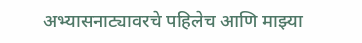अभ्यासनाट्यावरचे पहिलेच आणि माझ्या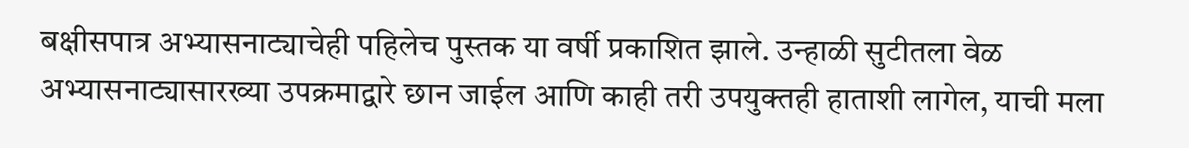बक्षीसपात्र अभ्यासनाट्याचेही पहिलेच पुस्तक या वर्षी प्रकाशित झाले. उन्हाळी सुटीतला वेळ अभ्यासनाट्यासारख्या उपक्रमाद्वारे छान जाईल आणि काही तरी उपयुक्तही हाताशी लागेल, याची मला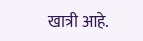खात्री आहे.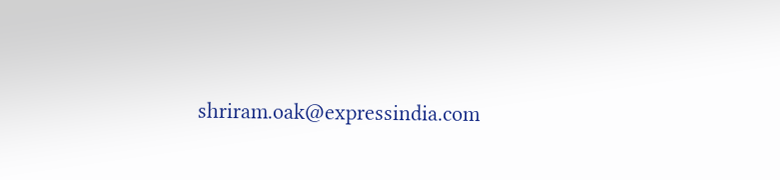shriram.oak@expressindia.com